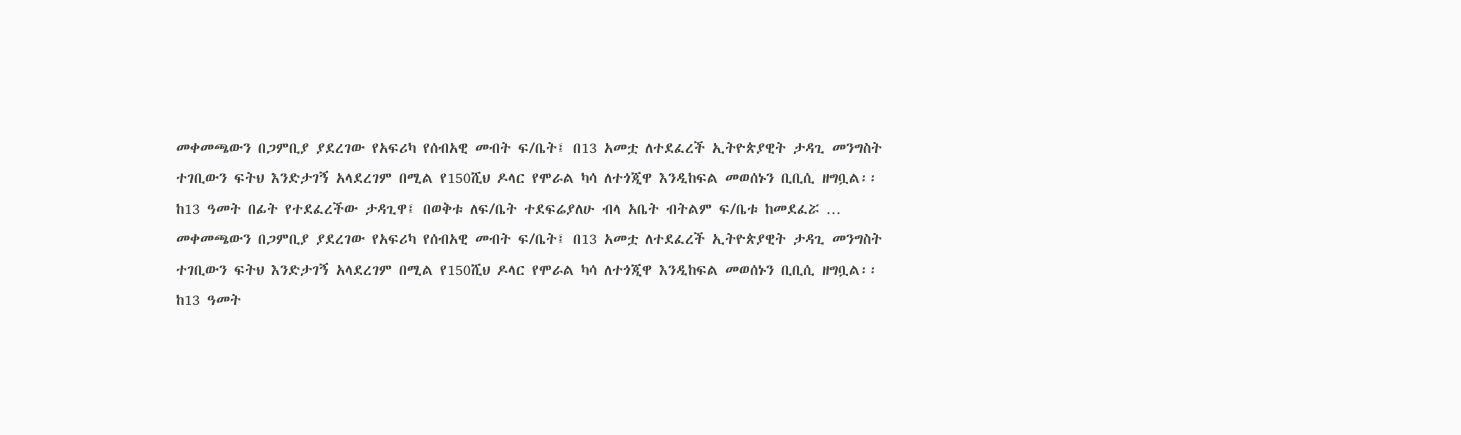መቀመጫውን በጋምቢያ ያደረገው የአፍሪካ የሰብአዊ መብት ፍ/ቤት፤ በ13 አመቷ ለተደፈረች ኢትዮጵያዊት ታዳጊ መንግስት ተገቢውን ፍትህ እንድታገኝ አላደረገም በሚል የ150ሺህ ዶላር የሞራል ካሳ ለተጎጂዋ እንዲከፍል መወሰኑን ቢቢሲ ዘግቧል፡፡
ከ13 ዓመት በፊት የተደፈረችው ታዳጊዋ፤ በወቅቱ ለፍ/ቤት ተደፍሬያለሁ ብላ አቤት ብትልም ፍ/ቤቱ ከመደፈሯ …
መቀመጫውን በጋምቢያ ያደረገው የአፍሪካ የሰብአዊ መብት ፍ/ቤት፤ በ13 አመቷ ለተደፈረች ኢትዮጵያዊት ታዳጊ መንግስት ተገቢውን ፍትህ እንድታገኝ አላደረገም በሚል የ150ሺህ ዶላር የሞራል ካሳ ለተጎጂዋ እንዲከፍል መወሰኑን ቢቢሲ ዘግቧል፡፡
ከ13 ዓመት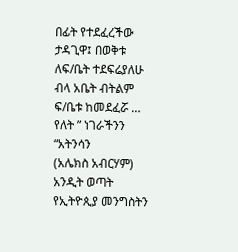በፊት የተደፈረችው ታዳጊዋ፤ በወቅቱ ለፍ/ቤት ተደፍሬያለሁ ብላ አቤት ብትልም ፍ/ቤቱ ከመደፈሯ …
የለት ” ነገራችንን “አትንሳን
(አሌክስ አብርሃም)
አንዲት ወጣት የኢትዮጲያ መንግስትን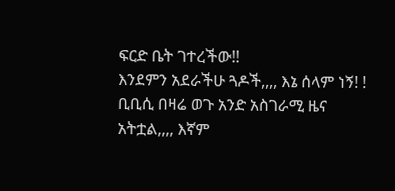ፍርድ ቤት ገተረችው!!
እንደምን አደራችሁ ጓዶች,,,, እኔ ሰላም ነኝ! ! ቢቢሲ በዛሬ ወጉ አንድ አስገራሚ ዜና አትቷል,,,, እኛም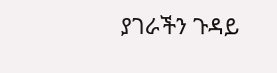ያገራችን ጉዳይ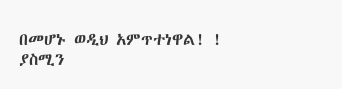በመሆኑ ወዲህ አምጥተነዋል! !
ያስሚን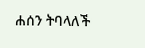ሐሰን ትባላለች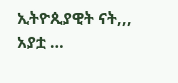ኢትዮጲያዊት ናት,,, አያቷ …